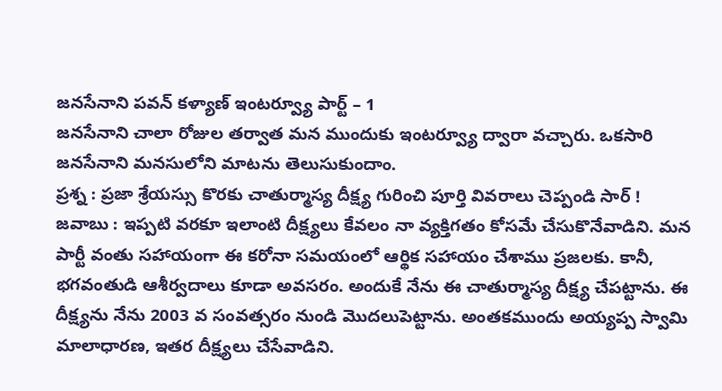జనసేనాని పవన్ కళ్యాణ్ ఇంటర్వ్యూ పార్ట్ – 1
జనసేనాని చాలా రోజుల తర్వాత మన ముందుకు ఇంటర్వ్యూ ద్వారా వచ్చారు. ఒకసారి జనసేనాని మనసులోని మాటను తెలుసుకుందాం.
ప్రశ్న : ప్రజా శ్రేయస్సు కొరకు చాతుర్మాస్య దీక్ష్య గురించి పూర్తి వివరాలు చెప్పండి సార్ !
జవాబు : ఇప్పటి వరకూ ఇలాంటి దీక్ష్యలు కేవలం నా వ్యక్తిగతం కోసమే చేసుకొనేవాడిని. మన పార్టీ వంతు సహాయంగా ఈ కరోనా సమయంలో ఆర్థిక సహాయం చేశాము ప్రజలకు. కానీ, భగవంతుడి ఆశీర్వదాలు కూడా అవసరం. అందుకే నేను ఈ చాతుర్మాస్య దీక్ష్య చేపట్టాను. ఈ దీక్ష్యను నేను 2003 వ సంవత్సరం నుండి మొదలుపెట్టాను. అంతకముందు అయ్యప్ప స్వామి మాలాధారణ, ఇతర దీక్ష్యలు చేసేవాడిని.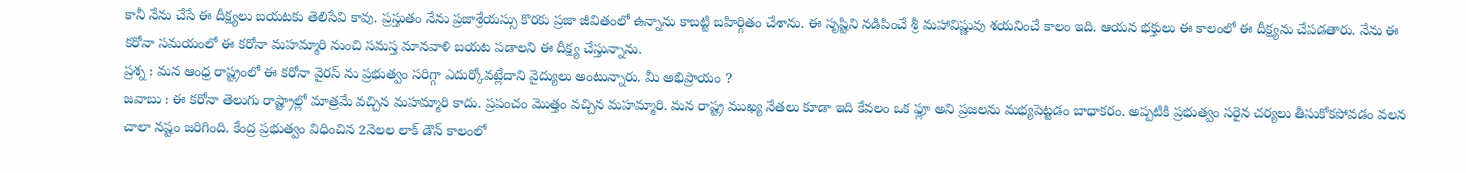కానీ నేను చేసే ఈ దీక్ష్యలు బయటకు తెలిసేవి కావు. ప్రస్తుతం నేను ప్రజాశ్రేయస్సు కొరకు ప్రజా జీవితంలో ఉన్నాను కాబట్టి బహిర్గితం చేశాను. ఈ సృష్టిని నడిపించే శ్రీ మహావిష్ణువు శయనించే కాలం ఇది. ఆయన భక్తులు ఈ కాలంలో ఈ దీక్ష్యను చేపడతారు. నేను ఈ కరోనా సమయంలో ఈ కరోనా మహమ్మారి నుంచి సమస్త మానవాళి బయట పడాలని ఈ దీక్ష్య చేస్తున్నాను.
ప్రశ్న : మన ఆంధ్ర రాష్ట్రంలో ఈ కరోనా వైరస్ ను ప్రభుత్వం సరిగ్గా ఎదుర్కోవట్లేదాని వైద్యులు అంటున్నారు. మీ అభిప్రాయం ?
జవాబు : ఈ కరోనా తెలుగు రాష్ట్రాల్లో మాత్రమే వచ్చిన మహమ్మారి కాదు. ప్రపంచం మొత్తం వచ్చిన మహమ్మారి. మన రాష్ట్ర ముఖ్య నేతలు కూడా ఇది కేవలం ఒక ఫ్లూ అని ప్రజలను మభ్యపెట్టడం బాధాకరం. అప్పటికి ప్రభుత్వం సరైన చర్యలు తీసుకోకపోవడం వలన చాలా నష్టం జరిగింది. కేంద్ర ప్రభుత్వం విధించిన 2నెలల లాక్ డౌన్ కాలంలో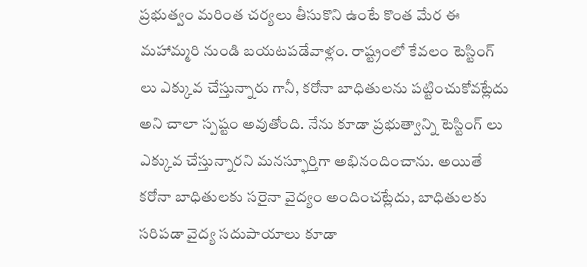ప్రభుత్వం మరింత చర్యలు తీసుకొని ఉంటే కొంత మేర ఈ మహామ్మరి నుండి బయటపడేవాళ్లం. రాష్ట్రంలో కేవలం టెస్టింగ్ లు ఎక్కువ చేస్తున్నారు గానీ, కరోనా బాధితులను పట్టించుకోవట్లేదు అని చాలా స్పష్టం అవుతోంది. నేను కూడా ప్రభుత్వాన్ని టెస్టింగ్ లు ఎక్కువ చేస్తున్నారని మనస్ఫూర్తిగా అభినందించాను. అయితే కరోనా బాధితులకు సరైనా వైద్యం అందించట్లేదు, బాధితులకు సరిపడా వైద్య సదుపాయాలు కూడా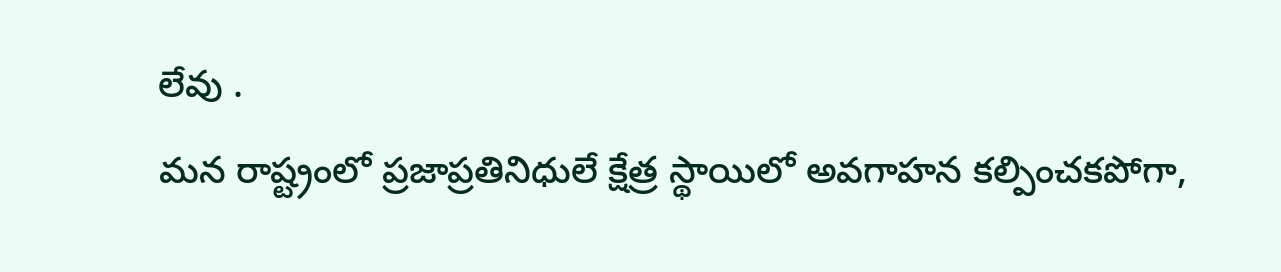లేవు .
మన రాష్ట్రంలో ప్రజాప్రతినిధులే క్షేత్ర స్థాయిలో అవగాహన కల్పించకపోగా,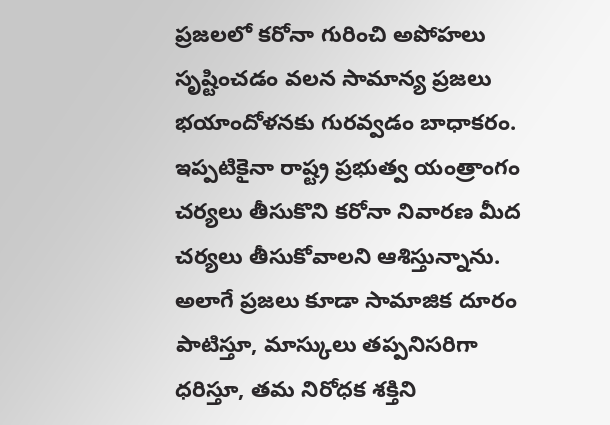ప్రజలలో కరోనా గురించి అపోహలు సృష్టించడం వలన సామాన్య ప్రజలు భయాందోళనకు గురవ్వడం బాధాకరం. ఇప్పటికైనా రాష్ట్ర ప్రభుత్వ యంత్రాంగం చర్యలు తీసుకొని కరోనా నివారణ మీద చర్యలు తీసుకోవాలని ఆశిస్తున్నాను. అలాగే ప్రజలు కూడా సామాజిక దూరం పాటిస్తూ, మాస్కులు తప్పనిసరిగా ధరిస్తూ, తమ నిరోధక శక్తిని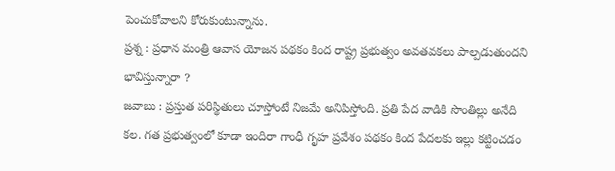పెంచుకోవాలని కోరుకుంటున్నాను.
ప్రశ్న : ప్రధాన మంత్రి ఆవాస యోజన పథకం కింద రాష్ట్ర ప్రభుత్వం అవతవకలు పాల్పడుతుందని భావిస్తున్నారా ?
జవాబు : ప్రస్తుత పరిస్థితులు చూస్తోంటే నిజమే అనిపిస్తోంది. ప్రతి పేద వాడికి సొంతిల్లు అనేది కల. గత ప్రభుత్వంలో కూడా ఇందిరా గాంధీ గృహ ప్రవేశం పథకం కింద పేదలకు ఇల్లు కట్టించడం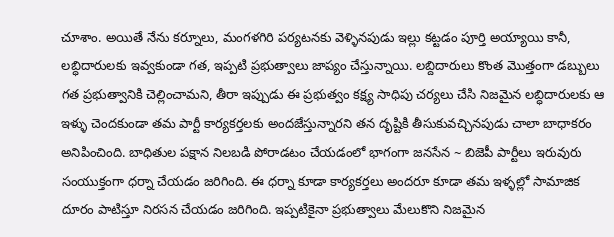చూశాం. అయితే నేను కర్నూలు, మంగళగిరి పర్యటనకు వెళ్ళినపుడు ఇల్లు కట్టడం పూర్తి అయ్యాయి కానీ, లబ్ధిదారులకు ఇవ్వకుండా గత, ఇప్పటి ప్రభుత్వాలు జాప్యం చేస్తున్నాయి. లబ్దిదారులు కొంత మొత్తంగా డబ్బులు గత ప్రభుత్వానికి చెల్లించామని, తీరా ఇప్పుడు ఈ ప్రభుత్వం కక్ష్య సాధిపు చర్యలు చేసి నిజమైన లబ్ధిదారులకు ఆ ఇళ్ళు చెందకుండా తమ పార్టీ కార్యకర్తలకు అందజేస్తున్నారని తన దృష్టికి తీసుకువచ్చినపుడు చాలా బాధాకరం అనిపించింది. బాధితుల పక్షాన నిలబడి పోరాడటం చేయడంలో భాగంగా జనసేన ~ బిజెపీ పార్టీలు ఇరువురు సంయుక్తంగా ధర్నా చేయడం జరిగింది. ఈ ధర్నా కూడా కార్యకర్తలు అందరూ కూడా తమ ఇళ్ళల్లో సామాజిక దూరం పాటిస్తూ నిరసన చేయడం జరిగింది. ఇప్పటికైనా ప్రభుత్వాలు మేలుకొని నిజమైన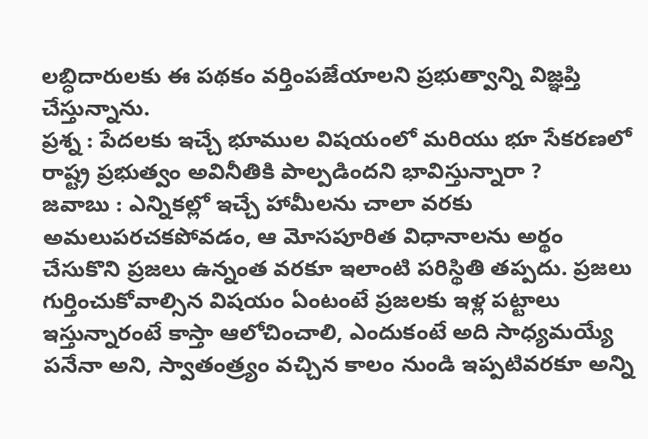లబ్ధిదారులకు ఈ పథకం వర్తింపజేయాలని ప్రభుత్వాన్ని విజ్ఞప్తి చేస్తున్నాను.
ప్రశ్న : పేదలకు ఇచ్చే భూముల విషయంలో మరియు భూ సేకరణలో రాష్ట్ర ప్రభుత్వం అవినీతికి పాల్పడిందని భావిస్తున్నారా ?
జవాబు : ఎన్నికల్లో ఇచ్చే హామీలను చాలా వరకు అమలుపరచకపోవడం, ఆ మోసపూరిత విధానాలను అర్థం చేసుకొని ప్రజలు ఉన్నంత వరకూ ఇలాంటి పరిస్థితి తప్పదు. ప్రజలు గుర్తించుకోవాల్సిన విషయం ఏంటంటే ప్రజలకు ఇళ్ల పట్టాలు ఇస్తున్నారంటే కాస్తా ఆలోచించాలి, ఎందుకంటే అది సాధ్యమయ్యే పనేనా అని, స్వాతంత్ర్యం వచ్చిన కాలం నుండి ఇప్పటివరకూ అన్ని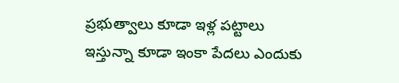ప్రభుత్వాలు కూడా ఇళ్ల పట్టాలు ఇస్తున్నా కూడా ఇంకా పేదలు ఎందుకు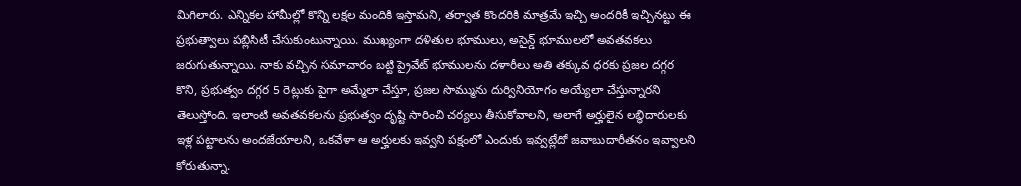మిగిలారు. ఎన్నికల హామీల్లో కొన్ని లక్షల మందికి ఇస్తామని, తర్వాత కొందరికి మాత్రమే ఇచ్చి అందరికీ ఇచ్చినట్టు ఈ ప్రభుత్వాలు పబ్లిసిటీ చేసుకుంటున్నాయి. ముఖ్యంగా దళితుల భూములు, అసైన్డ్ భూములలో అవతవకలు జరుగుతున్నాయి. నాకు వచ్చిన సమాచారం బట్టి ప్రైవేట్ భూములను దళారీలు అతి తక్కువ ధరకు ప్రజల దగ్గర కొని, ప్రభుత్వం దగ్గర 5 రెట్లుకు పైగా అమ్మేలా చేస్తూ, ప్రజల సొమ్మును దుర్వినియోగం అయ్యేలా చేస్తున్నారని తెలుస్తోంది. ఇలాంటి అవతవకలను ప్రభుత్వం దృష్టి సారించి చర్యలు తీసుకోవాలని, అలాగే అర్హులైన లబ్ధిదారులకు ఇళ్ల పట్టాలను అందజేయాలని, ఒకవేళా ఆ అర్హులకు ఇవ్వని పక్షంలో ఎందుకు ఇవ్వట్లేదో జవాబుదారీతనం ఇవ్వాలని కోరుతున్నా.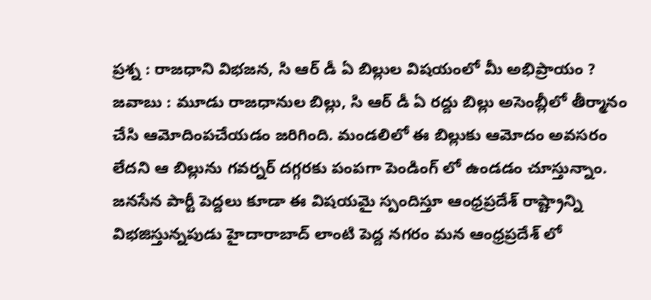ప్రశ్న : రాజధాని విభజన, సి ఆర్ డీ ఏ బిల్లుల విషయంలో మీ అభిప్రాయం ?
జవాబు : మూడు రాజధానుల బిల్లు, సి ఆర్ డీ ఏ రద్దు బిల్లు అసెంబ్లీలో తీర్మానం చేసి ఆమోదింపచేయడం జరిగింది. మండలిలో ఈ బిల్లుకు ఆమోదం అవసరం లేదని ఆ బిల్లును గవర్నర్ దగ్గరకు పంపగా పెండింగ్ లో ఉండడం చూస్తున్నాం. జనసేన పార్టీ పెద్దలు కూడా ఈ విషయమై స్పందిస్తూ ఆంధ్రప్రదేశ్ రాష్ట్రాన్ని విభజిస్తున్నపుడు హైదారాబాద్ లాంటి పెద్ద నగరం మన ఆంధ్రప్రదేశ్ లో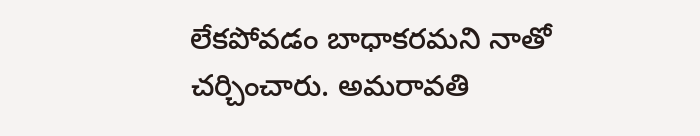లేకపోవడం బాధాకరమని నాతో చర్చించారు. అమరావతి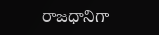రాజధానిగా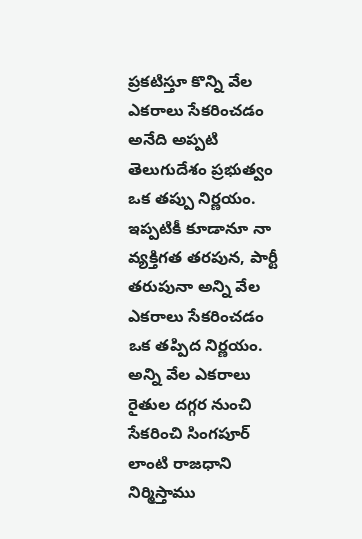ప్రకటిస్తూ కొన్ని వేల ఎకరాలు సేకరించడం అనేది అప్పటి తెలుగుదేశం ప్రభుత్వం ఒక తప్పు నిర్ణయం. ఇప్పటికీ కూడానూ నా వ్యక్తిగత తరపున, పార్టీ తరుపునా అన్ని వేల ఎకరాలు సేకరించడం ఒక తప్పిద నిర్ణయం. అన్ని వేల ఎకరాలు రైతుల దగ్గర నుంచి సేకరించి సింగపూర్ లాంటి రాజధాని నిర్మిస్తాము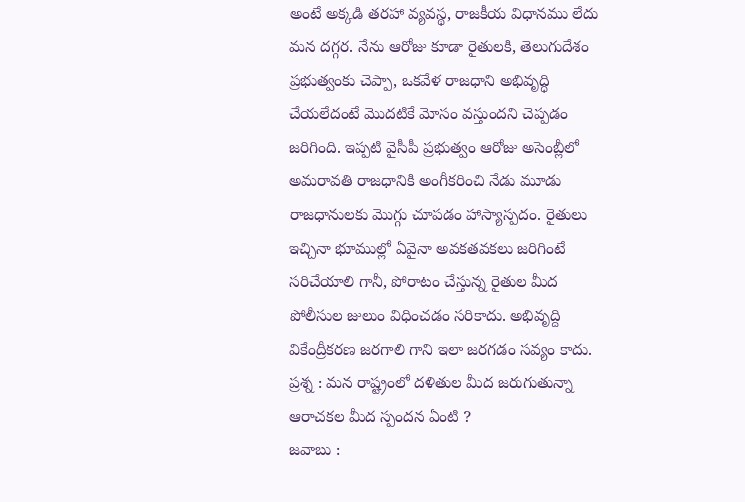అంటే అక్కడి తరహా వ్యవస్థ, రాజకీయ విధానము లేదు మన దగ్గర. నేను ఆరోజు కూడా రైతులకి, తెలుగుదేశం ప్రభుత్వంకు చెప్పా, ఒకవేళ రాజధాని అభివృద్ధి చేయలేదంటే మొదటికే మోసం వస్తుందని చెప్పడం జరిగింది. ఇప్పటి వైసీపీ ప్రభుత్వం ఆరోజు అసెంబ్లీలో అమరావతి రాజధానికి అంగీకరించి నేడు మూడు రాజధానులకు మొగ్గు చూపడం హాస్యాస్పదం. రైతులు ఇచ్చినా భూముల్లో ఏవైనా అవకతవకలు జరిగింటే సరిచేయాలి గానీ, పోరాటం చేస్తున్న రైతుల మీద పోలీసుల జులుం విధించడం సరికాదు. అభివృద్ది వికేంద్రీకరణ జరగాలి గాని ఇలా జరగడం సవ్యం కాదు.
ప్రశ్న : మన రాష్ట్రంలో దళితుల మీద జరుగుతున్నా ఆరాచకల మీద స్పందన ఏంటి ?
జవాబు :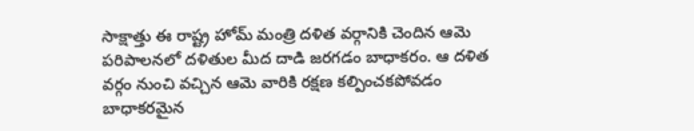సాక్షాత్తు ఈ రాష్ట్ర హోమ్ మంత్రి దళిత వర్గానికి చెందిన ఆమె పరిపాలనలో దళితుల మీద దాడి జరగడం బాధాకరం. ఆ దళిత వర్గం నుంచి వచ్చిన ఆమె వారికి రక్షణ కల్పించకపోవడం బాధాకరమైన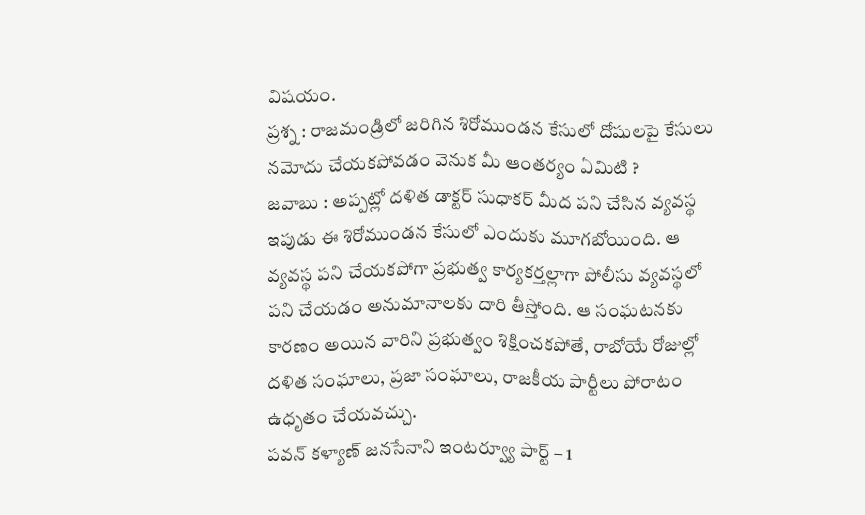విషయం.
ప్రశ్న : రాజమండ్రిలో జరిగిన శిరోముండన కేసులో దోషులపై కేసులు నమోదు చేయకపోవడం వెనుక మీ ఆంతర్యం ఏమిటి ?
జవాబు : అప్పట్లో దళిత డాక్టర్ సుధాకర్ మీద పని చేసిన వ్యవస్థ ఇపుడు ఈ శిరోముండన కేసులో ఎందుకు మూగబోయింది. ఆ వ్యవస్థ పని చేయకపోగా ప్రభుత్వ కార్యకర్తల్లాగా పోలీసు వ్యవస్థలో పని చేయడం అనుమానాలకు దారి తీస్తోంది. ఆ సంఘటనకు కారణం అయిన వారిని ప్రభుత్వం శిక్షించకపోతే, రాబోయే రోజుల్లో దళిత సంఘాలు, ప్రజా సంఘాలు, రాజకీయ పార్టీలు పోరాటం ఉధృతం చేయవచ్చు.
పవన్ కళ్యాణ్ జనసేనాని ఇంటర్వ్యూ పార్ట్ – 1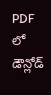PDF లో డౌన్లోడ్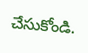చేసుకోండి.